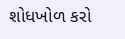શોધખોળ કરો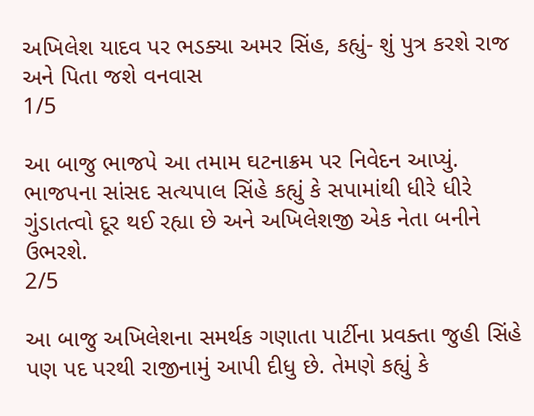અખિલેશ યાદવ પર ભડક્યા અમર સિંહ, કહ્યું- શું પુત્ર કરશે રાજ અને પિતા જશે વનવાસ
1/5

આ બાજુ ભાજપે આ તમામ ઘટનાક્રમ પર નિવેદન આપ્યું. ભાજપના સાંસદ સત્યપાલ સિંહે કહ્યું કે સપામાંથી ધીરે ધીરે ગુંડાતત્વો દૂર થઈ રહ્યા છે અને અખિલેશજી એક નેતા બનીને ઉભરશે.
2/5

આ બાજુ અખિલેશના સમર્થક ગણાતા પાર્ટીના પ્રવક્તા જુહી સિંહે પણ પદ પરથી રાજીનામું આપી દીધુ છે. તેમણે કહ્યું કે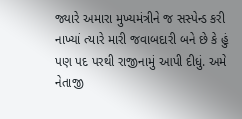જ્યારે અમારા મુખ્યમંત્રીને જ સસ્પેન્ડ કરી નાખ્યાં ત્યારે મારી જવાબદારી બને છે કે હું પણ પદ પરથી રાજીનામું આપી દીધું. અમે નેતાજી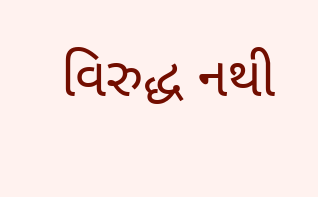વિરુદ્ધ નથી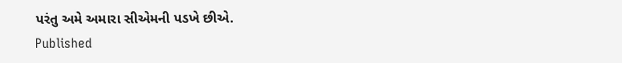પરંતુ અમે અમારા સીએમની પડખે છીએ.
Published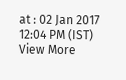at : 02 Jan 2017 12:04 PM (IST)
View More